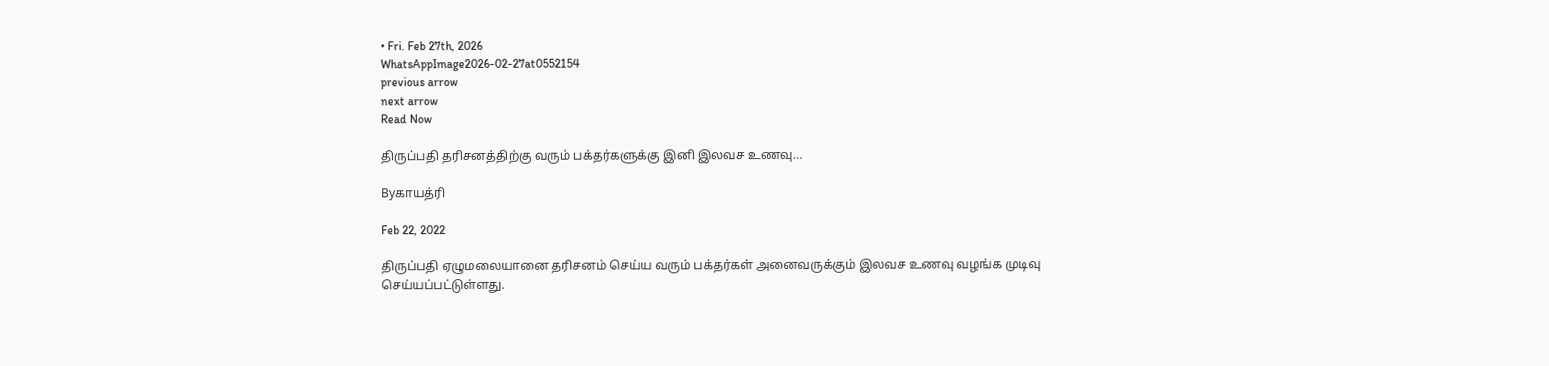• Fri. Feb 27th, 2026
WhatsAppImage2026-02-27at0552154
previous arrow
next arrow
Read Now

திருப்பதி தரிசனத்திற்கு வரும் பக்தர்களுக்கு இனி இலவச உணவு…

Byகாயத்ரி

Feb 22, 2022

திருப்பதி ஏழுமலையானை தரிசனம் செய்ய வரும் பக்தர்கள் அனைவருக்கும் இலவச உணவு வழங்க முடிவு செய்யப்பட்டுள்ளது.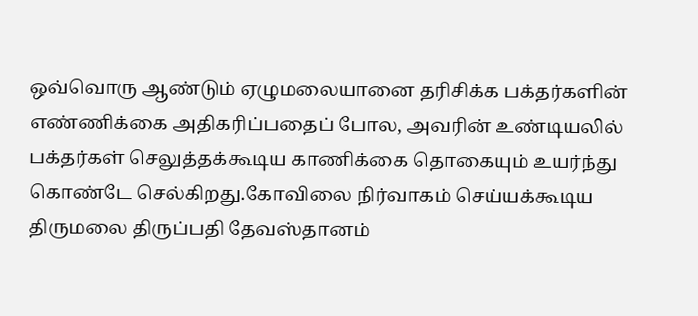ஒவ்வொரு ஆண்டும் ஏழுமலையானை தரிசிக்க பக்தர்களின் எண்ணிக்கை அதிகரிப்பதைப் போல, அவரின் உண்டியலில் பக்தர்கள் செலுத்தக்கூடிய காணிக்கை தொகையும் உயர்ந்து கொண்டே செல்கிறது.கோவிலை நிர்வாகம் செய்யக்கூடிய திருமலை திருப்பதி தேவஸ்தானம்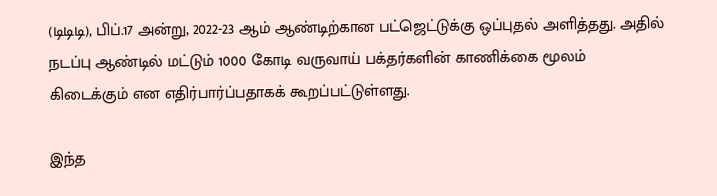(டிடிடி), பிப்.17 அன்று, 2022-23 ஆம் ஆண்டிற்கான பட்ஜெட்டுக்கு ஒப்புதல் அளித்தது. அதில் நடப்பு ஆண்டில் மட்டும் 1000 கோடி வருவாய் பக்தர்களின் காணிக்கை மூலம் கிடைக்கும் என எதிர்பார்ப்பதாகக் கூறப்பட்டுள்ளது.

இந்த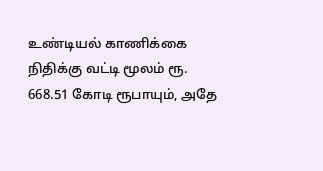உண்டியல் காணிக்கை நிதிக்கு வட்டி மூலம் ரூ. 668.51 கோடி ரூபாயும், அதே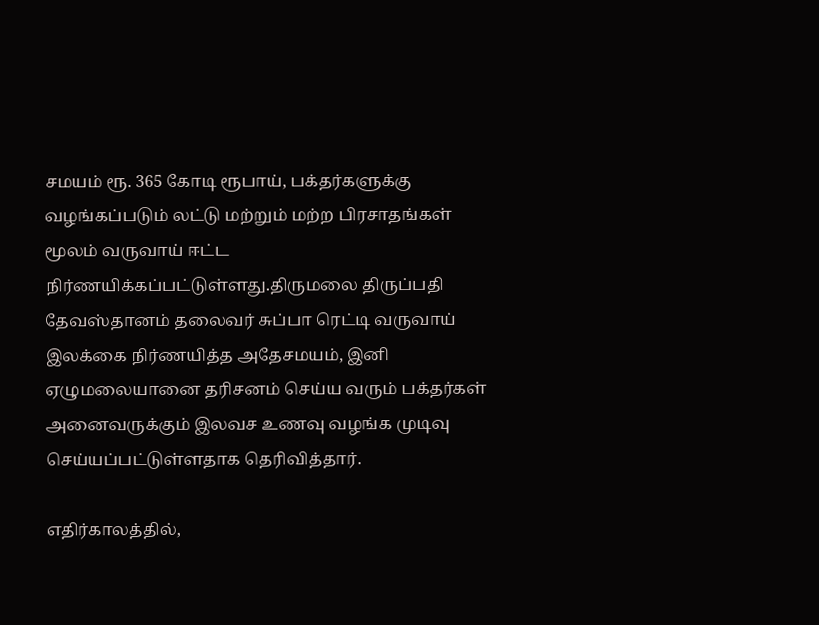சமயம் ரூ. 365 கோடி ரூபாய், பக்தர்களுக்கு வழங்கப்படும் லட்டு மற்றும் மற்ற பிரசாதங்கள் மூலம் வருவாய் ஈட்ட நிர்ணயிக்கப்பட்டுள்ளது.திருமலை திருப்பதி தேவஸ்தானம் தலைவர் சுப்பா ரெட்டி வருவாய் இலக்கை நிர்ணயித்த அதேசமயம், இனி ஏழுமலையானை தரிசனம் செய்ய வரும் பக்தர்கள் அனைவருக்கும் இலவச உணவு வழங்க முடிவு செய்யப்பட்டுள்ளதாக தெரிவித்தார்.

எதிர்காலத்தில்,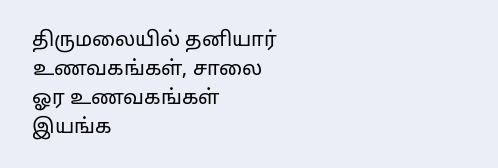திருமலையில் தனியார் உணவகங்கள், சாலை ஓர உணவகங்கள் இயங்க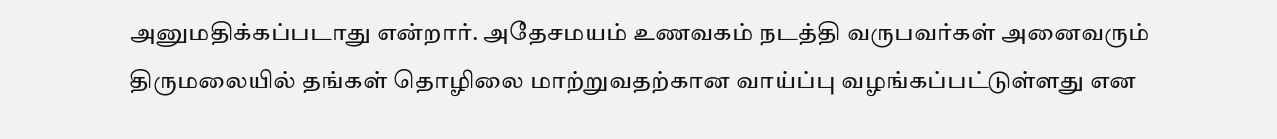அனுமதிக்கப்படாது என்றார். அதேசமயம் உணவகம் நடத்தி வருபவர்கள் அனைவரும் திருமலையில் தங்கள் தொழிலை மாற்றுவதற்கான வாய்ப்பு வழங்கப்பட்டுள்ளது என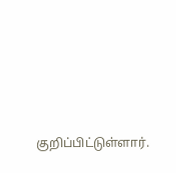குறிப்பிட்டுள்ளார்.